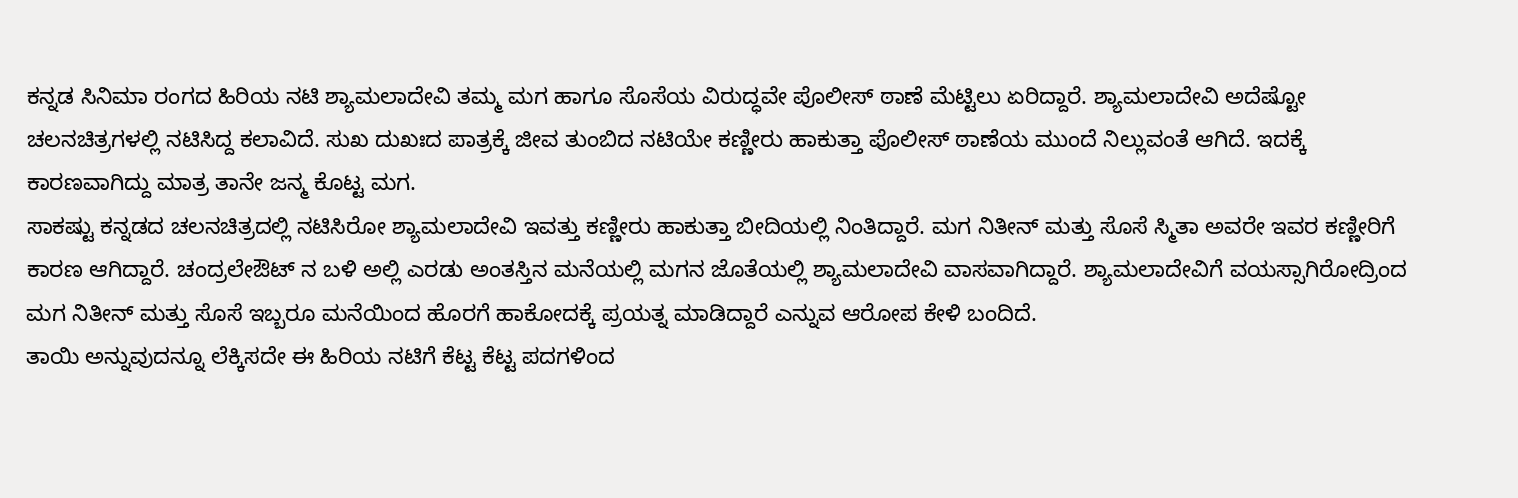ಕನ್ನಡ ಸಿನಿಮಾ ರಂಗದ ಹಿರಿಯ ನಟಿ ಶ್ಯಾಮಲಾದೇವಿ ತಮ್ಮ ಮಗ ಹಾಗೂ ಸೊಸೆಯ ವಿರುದ್ಧವೇ ಪೊಲೀಸ್ ಠಾಣೆ ಮೆಟ್ಟಿಲು ಏರಿದ್ದಾರೆ. ಶ್ಯಾಮಲಾದೇವಿ ಅದೆಷ್ಟೋ ಚಲನಚಿತ್ರಗಳಲ್ಲಿ ನಟಿಸಿದ್ದ ಕಲಾವಿದೆ. ಸುಖ ದುಖಃದ ಪಾತ್ರಕ್ಕೆ ಜೀವ ತುಂಬಿದ ನಟಿಯೇ ಕಣ್ಣೀರು ಹಾಕುತ್ತಾ ಪೊಲೀಸ್ ಠಾಣೆಯ ಮುಂದೆ ನಿಲ್ಲುವಂತೆ ಆಗಿದೆ. ಇದಕ್ಕೆ ಕಾರಣವಾಗಿದ್ದು ಮಾತ್ರ ತಾನೇ ಜನ್ಮ ಕೊಟ್ಟ ಮಗ.
ಸಾಕಷ್ಟು ಕನ್ನಡದ ಚಲನಚಿತ್ರದಲ್ಲಿ ನಟಿಸಿರೋ ಶ್ಯಾಮಲಾದೇವಿ ಇವತ್ತು ಕಣ್ಣೀರು ಹಾಕುತ್ತಾ ಬೀದಿಯಲ್ಲಿ ನಿಂತಿದ್ದಾರೆ. ಮಗ ನಿತೀನ್ ಮತ್ತು ಸೊಸೆ ಸ್ಮಿತಾ ಅವರೇ ಇವರ ಕಣ್ಣೀರಿಗೆ ಕಾರಣ ಆಗಿದ್ದಾರೆ. ಚಂದ್ರಲೇಔಟ್ ನ ಬಳಿ ಅಲ್ಲಿ ಎರಡು ಅಂತಸ್ತಿನ ಮನೆಯಲ್ಲಿ ಮಗನ ಜೊತೆಯಲ್ಲಿ ಶ್ಯಾಮಲಾದೇವಿ ವಾಸವಾಗಿದ್ದಾರೆ. ಶ್ಯಾಮಲಾದೇವಿಗೆ ವಯಸ್ಸಾಗಿರೋದ್ರಿಂದ ಮಗ ನಿತೀನ್ ಮತ್ತು ಸೊಸೆ ಇಬ್ಬರೂ ಮನೆಯಿಂದ ಹೊರಗೆ ಹಾಕೋದಕ್ಕೆ ಪ್ರಯತ್ನ ಮಾಡಿದ್ದಾರೆ ಎನ್ನುವ ಆರೋಪ ಕೇಳಿ ಬಂದಿದೆ.
ತಾಯಿ ಅನ್ನುವುದನ್ನೂ ಲೆಕ್ಕಿಸದೇ ಈ ಹಿರಿಯ ನಟಿಗೆ ಕೆಟ್ಟ ಕೆಟ್ಟ ಪದಗಳಿಂದ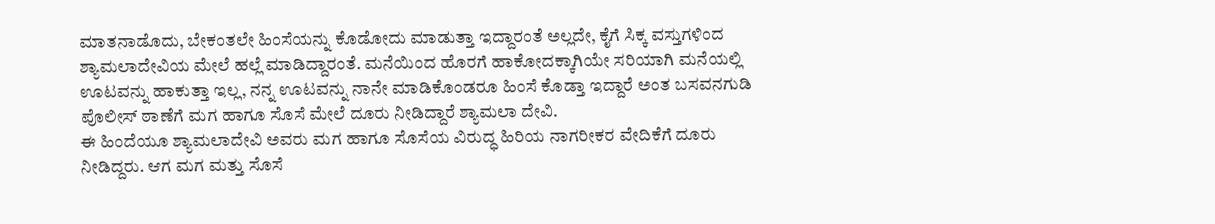ಮಾತನಾಡೊದು, ಬೇಕಂತಲೇ ಹಿಂಸೆಯನ್ನು ಕೊಡೋದು ಮಾಡುತ್ತಾ ಇದ್ದಾರಂತೆ ಅಲ್ಲದೇ, ಕೈಗೆ ಸಿಕ್ಕ ವಸ್ತುಗಳಿಂದ ಶ್ಯಾಮಲಾದೇವಿಯ ಮೇಲೆ ಹಲ್ಲೆ ಮಾಡಿದ್ದಾರಂತೆ. ಮನೆಯಿಂದ ಹೊರಗೆ ಹಾಕೋದಕ್ಕಾಗಿಯೇ ಸರಿಯಾಗಿ ಮನೆಯಲ್ಲಿ ಊಟವನ್ನು ಹಾಕುತ್ತಾ ಇಲ್ಲ, ನನ್ನ ಊಟವನ್ನು ನಾನೇ ಮಾಡಿಕೊಂಡರೂ ಹಿಂಸೆ ಕೊಡ್ತಾ ಇದ್ದಾರೆ ಅಂತ ಬಸವನಗುಡಿ ಪೊಲೀಸ್ ಠಾಣೆಗೆ ಮಗ ಹಾಗೂ ಸೊಸೆ ಮೇಲೆ ದೂರು ನೀಡಿದ್ದಾರೆ ಶ್ಯಾಮಲಾ ದೇವಿ.
ಈ ಹಿಂದೆಯೂ ಶ್ಯಾಮಲಾದೇವಿ ಅವರು ಮಗ ಹಾಗೂ ಸೊಸೆಯ ವಿರುದ್ಧ ಹಿರಿಯ ನಾಗರೀಕರ ವೇದಿಕೆಗೆ ದೂರು ನೀಡಿದ್ದರು. ಆಗ ಮಗ ಮತ್ತು ಸೊಸೆ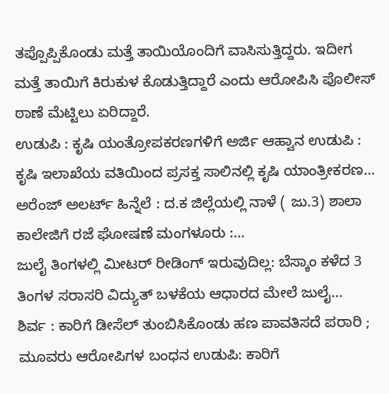ತಪ್ಪೊಪ್ಪಿಕೊಂಡು ಮತ್ತೆ ತಾಯಿಯೊಂದಿಗೆ ವಾಸಿಸುತ್ತಿದ್ದರು. ಇದೀಗ ಮತ್ತೆ ತಾಯಿಗೆ ಕಿರುಕುಳ ಕೊಡುತ್ತಿದ್ದಾರೆ ಎಂದು ಆರೋಪಿಸಿ ಪೊಲೀಸ್ ಠಾಣೆ ಮೆಟ್ಟಿಲು ಏರಿದ್ದಾರೆ.
ಉಡುಪಿ : ಕೃಷಿ ಯಂತ್ರೋಪಕರಣಗಳಿಗೆ ಅರ್ಜಿ ಆಹ್ವಾನ ಉಡುಪಿ : ಕೃಷಿ ಇಲಾಖೆಯ ವತಿಯಿಂದ ಪ್ರಸಕ್ತ ಸಾಲಿನಲ್ಲಿ ಕೃಷಿ ಯಾಂತ್ರೀಕರಣ…
ಅರೆಂಜ್ ಅಲರ್ಟ್ ಹಿನ್ನೆಲೆ : ದ.ಕ ಜಿಲ್ಲೆಯಲ್ಲಿ ನಾಳೆ ( ಜು.3) ಶಾಲಾ ಕಾಲೇಜಿಗೆ ರಜೆ ಘೋಷಣೆ ಮಂಗಳೂರು :…
ಜುಲೈ ತಿಂಗಳಲ್ಲಿ ಮೀಟರ್ ರೀಡಿಂಗ್ ಇರುವುದಿಲ್ಲ: ಬೆಸ್ಕಾಂ ಕಳೆದ 3 ತಿಂಗಳ ಸರಾಸರಿ ವಿದ್ಯುತ್ ಬಳಕೆಯ ಆಧಾರದ ಮೇಲೆ ಜುಲೈ…
ಶಿರ್ವ : ಕಾರಿಗೆ ಡೀಸೆಲ್ ತುಂಬಿಸಿಕೊಂಡು ಹಣ ಪಾವತಿಸದೆ ಪರಾರಿ ; ಮೂವರು ಆರೋಪಿಗಳ ಬಂಧನ ಉಡುಪಿ: ಕಾರಿಗೆ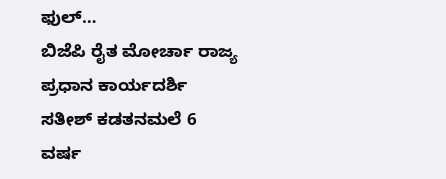ಫುಲ್…
ಬಿಜೆಪಿ ರೈತ ಮೋರ್ಚಾ ರಾಜ್ಯ ಪ್ರಧಾನ ಕಾರ್ಯದರ್ಶಿ ಸತೀಶ್ ಕಡತನಮಲೆ 6 ವರ್ಷ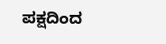ಪಕ್ಷದಿಂದ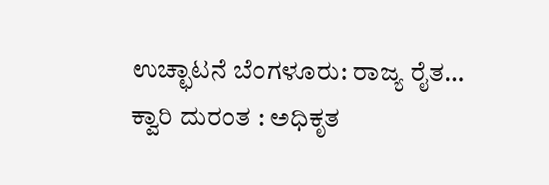ಉಚ್ಛಾಟನೆ ಬೆಂಗಳೂರು: ರಾಜ್ಯ ರೈತ…
ಕ್ವಾರಿ ದುರಂತ : ಅಧಿಕೃತ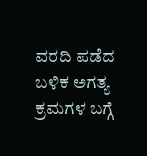ವರದಿ ಪಡೆದ ಬಳಿಕ ಅಗತ್ಯ ಕ್ರಮಗಳ ಬಗ್ಗೆ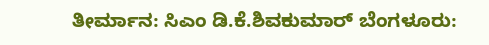ತೀರ್ಮಾನ: ಸಿಎಂ ಡಿ.ಕೆ.ಶಿವಕುಮಾರ್ ಬೆಂಗಳೂರು: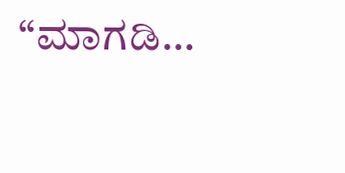“ಮಾಗಡಿ…